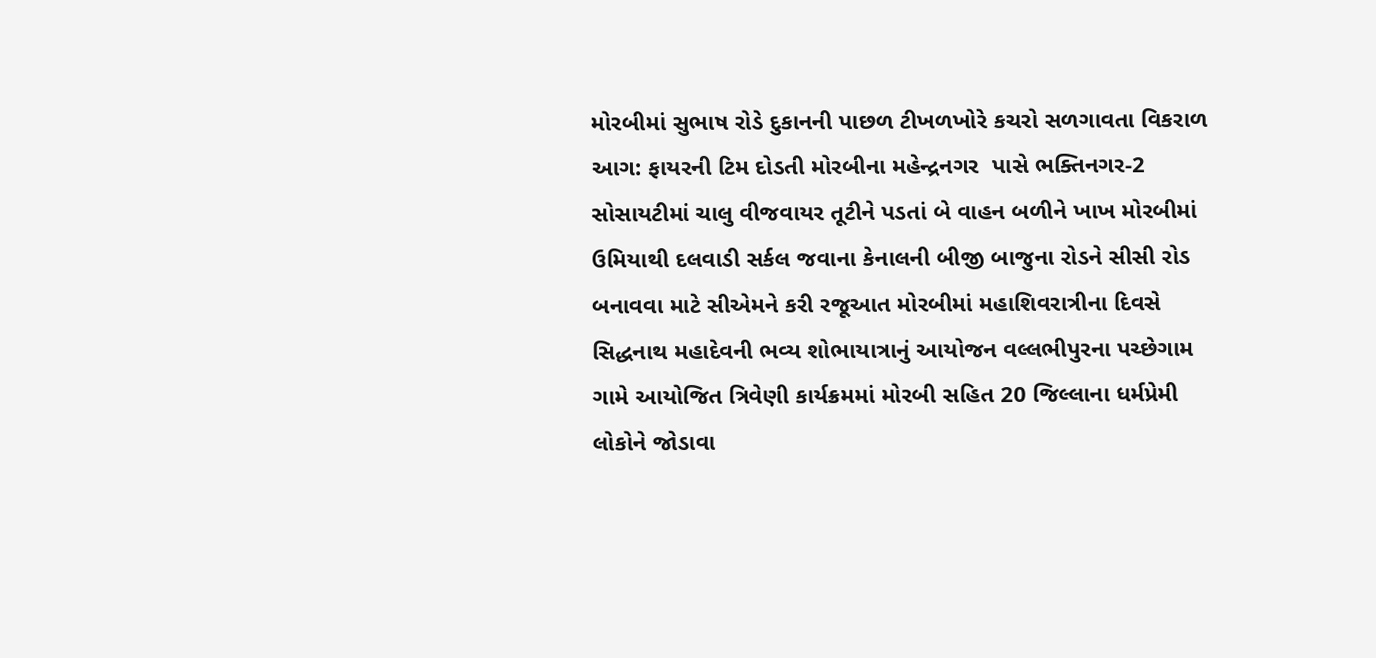મોરબીમાં સુભાષ રોડે દુકાનની પાછળ ટીખળખોરે કચરો સળગાવતા વિકરાળ આગ: ફાયરની ટિમ દોડતી મોરબીના મહેન્દ્રનગર  પાસે ભક્તિનગર-2 સોસાયટીમાં ચાલુ વીજવાયર તૂટીને પડતાં બે વાહન બળીને ખાખ મોરબીમાં ઉમિયાથી દલવાડી સર્કલ જવાના કેનાલની બીજી બાજુના રોડને સીસી રોડ બનાવવા માટે સીએમને કરી રજૂઆત મોરબીમાં મહાશિવરાત્રીના દિવસે સિદ્ધનાથ મહાદેવની ભવ્ય શોભાયાત્રાનું આયોજન વલ્લભીપુરના પચ્છેગામ ગામે આયોજિત ત્રિવેણી કાર્યક્રમમાં મોરબી સહિત 20 જિલ્લાના ધર્મપ્રેમી લોકોને જોડાવા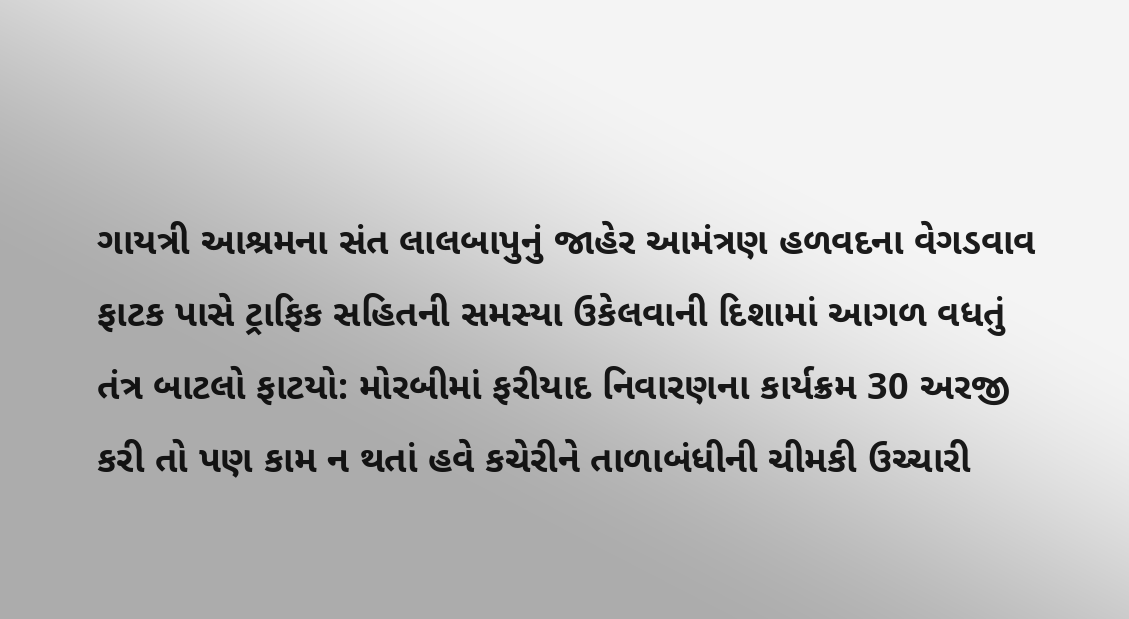ગાયત્રી આશ્રમના સંત લાલબાપુનું જાહેર આમંત્રણ હળવદના વેગડવાવ ફાટક પાસે ટ્રાફિક સહિતની સમસ્યા ઉકેલવાની દિશામાં આગળ વધતું તંત્ર બાટલો ફાટયો: મોરબીમાં ફરીયાદ નિવારણના કાર્યક્રમ 30 અરજી કરી તો પણ કામ ન થતાં હવે કચેરીને તાળાબંધીની ચીમકી ઉચ્ચારી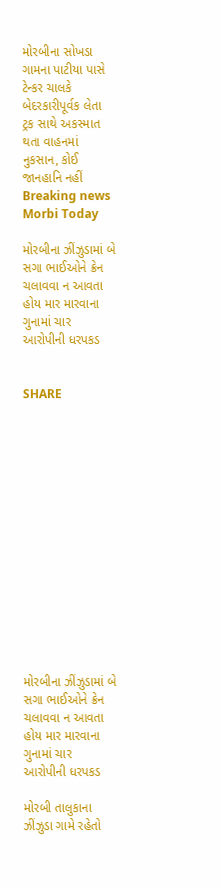મોરબીના સોખડા ગામના પાટીયા પાસે ટેન્કર ચાલકે બેદરકારીપૂર્વક લેતા ટ્રક સાથે અકસ્માત થતા વાહનમાં નુકસાન, કોઈ જાનહાનિ નહીં
Breaking news
Morbi Today

મોરબીના ઝીંઝુડામાં બે સગા ભાઈઓને ક્રેન ચલાવવા ન આવતા હોય માર મારવાના ગુનામાં ચાર આરોપીની ધરપકડ


SHARE















મોરબીના ઝીંઝુડામાં બે સગા ભાઈઓને ક્રેન ચલાવવા ન આવતા હોય માર મારવાના ગુનામાં ચાર આરોપીની ધરપકડ

મોરબી તાલુકાના ઝીંઝુડા ગામે રહેતો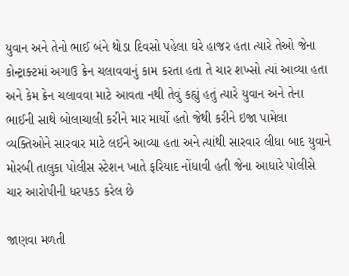યુવાન અને તેનો ભાઈ બંને થોડા દિવસો પહેલા ઘરે હાજર હતા ત્યારે તેઓ જેના કોન્ટ્રાક્ટમાં અગાઉ ક્રેન ચલાવવાનું કામ કરતા હતા તે ચાર શખ્સો ત્યાં આવ્યા હતા અને કેમ ક્રેન ચલાવવા માટે આવતા નથી તેવું કહ્યું હતું ત્યારે યુવાન અને તેના ભાઈની સાથે બોલાચાલી કરીને માર માર્યો હતો જેથી કરીને ઇજા પામેલા વ્યક્તિઓને સારવાર માટે લઈને આવ્યા હતા અને ત્યાંથી સારવાર લીધા બાદ યુવાને મોરબી તાલુકા પોલીસ સ્ટેશન ખાતે ફરિયાદ નોંધાવી હતી જેના આધારે પોલીસે ચાર આરોપીની ધરપકડ કરેલ છે

જાણવા મળતી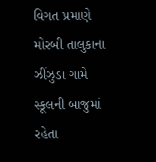વિગત પ્રમાણે મોરબી તાલુકાના ઝીંઝુડા ગામે સ્કૂલની બાજુમાં રહેતા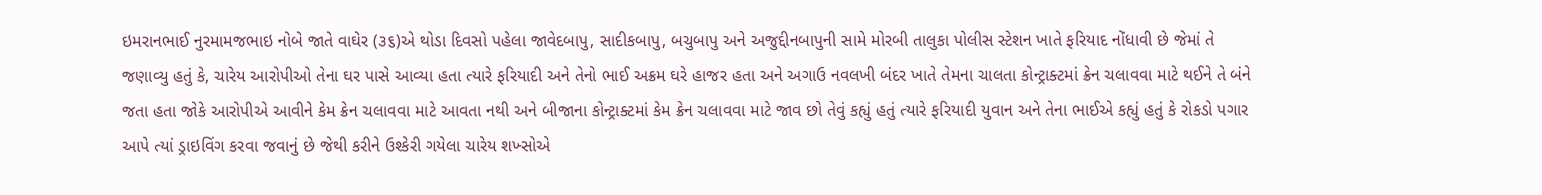ઇમરાનભાઈ નુરમામજભાઇ નોબે જાતે વાઘેર (૩૬)એ થોડા દિવસો પહેલા જાવેદબાપુ, સાદીકબાપુ, બચુબાપુ અને અજુદ્દીનબાપુની સામે મોરબી તાલુકા પોલીસ સ્ટેશન ખાતે ફરિયાદ નોંધાવી છે જેમાં તે જણાવ્યુ હતું કે, ચારેય આરોપીઓ તેના ઘર પાસે આવ્યા હતા ત્યારે ફરિયાદી અને તેનો ભાઈ અક્રમ ઘરે હાજર હતા અને અગાઉ નવલખી બંદર ખાતે તેમના ચાલતા કોન્ટ્રાક્ટમાં ક્રેન ચલાવવા માટે થઈને તે બંને જતા હતા જોકે આરોપીએ આવીને કેમ ક્રેન ચલાવવા માટે આવતા નથી અને બીજાના કોન્ટ્રાક્ટમાં કેમ ક્રેન ચલાવવા માટે જાવ છો તેવું કહ્યું હતું ત્યારે ફરિયાદી યુવાન અને તેના ભાઈએ કહ્યું હતું કે રોકડો પગાર આપે ત્યાં ડ્રાઇવિંગ કરવા જવાનું છે જેથી કરીને ઉશ્કેરી ગયેલા ચારેય શખ્સોએ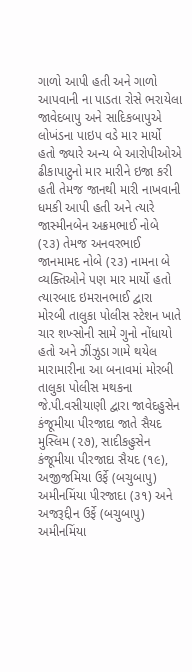ગાળો આપી હતી અને ગાળો આપવાની ના પાડતા રોસે ભરાયેલા જાવેદબાપુ અને સાદિકબાપુએ લોખંડના પાઇપ વડે માર માર્યો હતો જ્યારે અન્ય બે આરોપીઓએ ઢીકાપાટુનો માર મારીને ઇજા કરી હતી તેમજ જાનથી મારી નાખવાની ધમકી આપી હતી અને ત્યારે જાસ્મીનબેન અક્રમભાઈ નોબે (૨૩) તેમજ અનવરભાઈ જાનમામદ નોબે (૨૩) નામના બે વ્યક્તિઓને પણ માર માર્યો હતો ત્યારબાદ ઇમરાનભાઈ દ્વારા મોરબી તાલુકા પોલીસ સ્ટેશન ખાતે ચાર શખ્સોની સામે ગુનો નોંધાયો હતો અને ઝીંઝુડા ગામે થયેલ મારામારીના આ બનાવમાં મોરબી તાલુકા પોલીસ મથકના જે.પી.વસીયાણી દ્વારા જાવેદહુસેન કંજૂમીયા પીરજાદા જાતે સૈયદ મુસ્લિમ (૨૭), સાદીકહુસેન કંજૂમીયા પીરજાદા સૈયદ (૧૯), અજીજમિયા ઉર્ફે (બચુબાપુ) અમીનમિંયા પીરજાદા (૩૧) અને અજરૂદ્દીન ઉર્ફે (બચુબાપુ) અમીનમિંયા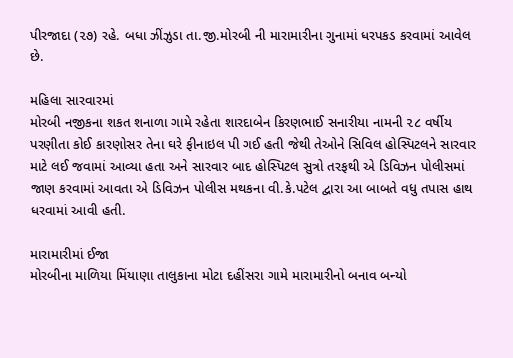પીરજાદા (૨૭) રહે. બધા ઝીંઝુડા તા.જી.મોરબી ની મારામારીના ગુનામાં ધરપકડ કરવામાં આવેલ છે.

મહિલા સારવારમાં
મોરબી નજીકના શકત શનાળા ગામે રહેતા શારદાબેન કિરણભાઈ સનારીયા નામની ૨૮ વર્ષીય પરણીતા કોઈ કારણોસર તેના ઘરે ફીનાઇલ પી ગઈ હતી જેથી તેઓને સિવિલ હોસ્પિટલને સારવાર માટે લઈ જવામાં આવ્યા હતા અને સારવાર બાદ હોસ્પિટલ સુત્રો તરફથી એ ડિવિઝન પોલીસમાં જાણ કરવામાં આવતા એ ડિવિઝન પોલીસ મથકના વી.કે.પટેલ દ્વારા આ બાબતે વધુ તપાસ હાથ ધરવામાં આવી હતી.

મારામારીમાં ઈજા
મોરબીના માળિયા મિંયાણા તાલુકાના મોટા દહીંસરા ગામે મારામારીનો બનાવ બન્યો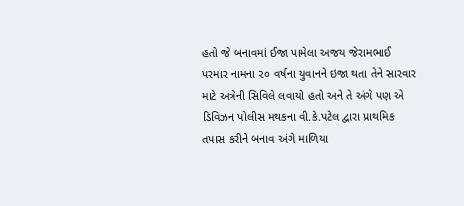હતો જે બનાવમાં ઈજા પામેલા અજય જેરામભાઈ પરમાર નામના ૨૦ વર્ષના યુવાનને ઇજા થતા તેને સારવાર માટે અત્રેની સિવિલે લવાયો હતો અને તે અંગે પણ એ ડિવિઝન પોલીસ મથકના વી.કે.પટેલ દ્વારા પ્રાથમિક તપાસ કરીને બનાવ અંગે માળિયા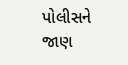પોલીસને જાણ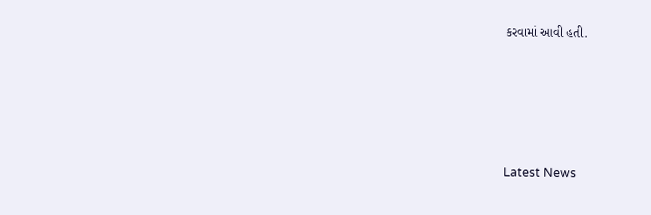કરવામાં આવી હતી.






Latest News